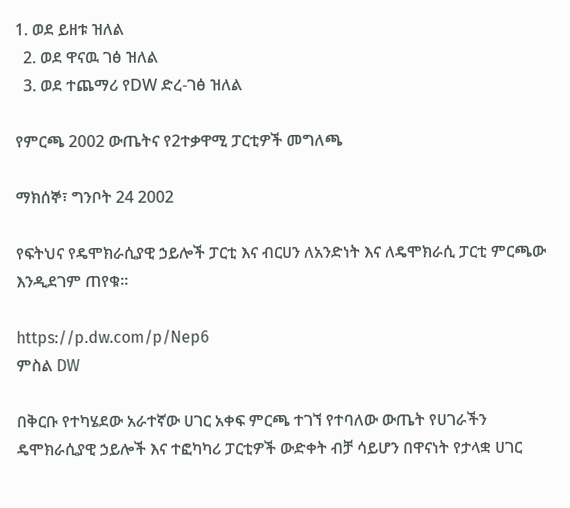1. ወደ ይዘቱ ዝለል
  2. ወደ ዋናዉ ገፅ ዝለል
  3. ወደ ተጨማሪ የDW ድረ-ገፅ ዝለል

የምርጫ 2002 ውጤትና የ2ተቃዋሚ ፓርቲዎች መግለጫ

ማክሰኞ፣ ግንቦት 24 2002

የፍትህና የዴሞክራሲያዊ ኃይሎች ፓርቲ እና ብርሀን ለአንድነት እና ለዴሞክራሲ ፓርቲ ምርጫው እንዲደገም ጠየቁ።

https://p.dw.com/p/Nep6
ምስል DW

በቅርቡ የተካሄደው አራተኛው ሀገር አቀፍ ምርጫ ተገኘ የተባለው ውጤት የሀገራችን ዴሞክራሲያዊ ኃይሎች እና ተፎካካሪ ፓርቲዎች ውድቀት ብቻ ሳይሆን በዋናነት የታላቋ ሀገር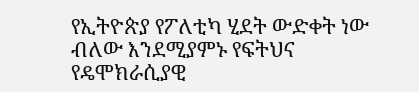የኢትዮጵያ የፖለቲካ ሂደት ውድቀት ነው ብለው እንደሚያምኑ የፍትህና የዴሞክራሲያዊ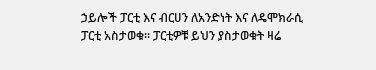ኃይሎች ፓርቲ እና ብርሀን ለአንድነት እና ለዴሞክራሲ ፓርቲ አስታወቁ። ፓርቲዎቹ ይህን ያስታወቁት ዛሬ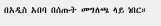በአዲስ አበባ በሰጡት መግለጫ ላይ ነበር።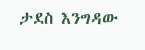ታደስ እንግዳው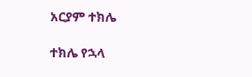አርያም ተክሌ

ተክሌ የኋላ